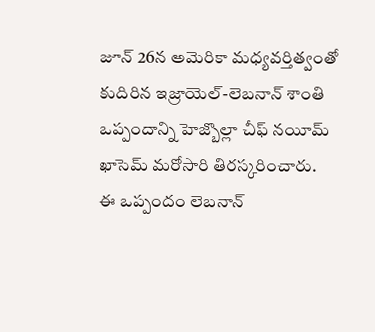జూన్ 26న అమెరికా మధ్యవర్తిత్వంతో కుదిరిన ఇజ్రాయెల్-లెబనాన్ శాంతి ఒప్పందాన్ని హెజ్బొల్లా చీఫ్ నయీమ్ ఖాసెమ్ మరోసారి తిరస్కరించారు.
ఈ ఒప్పందం లెబనాన్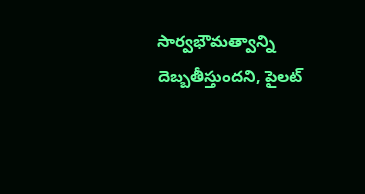సార్వభౌమత్వాన్ని దెబ్బతీస్తుందని, పైలట్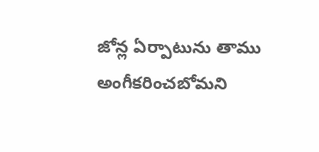జోన్ల ఏర్పాటును తాము అంగీకరించబోమని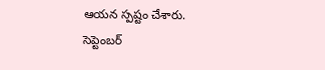ఆయన స్పష్టం చేశారు.
సెప్టెంబర్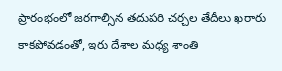ప్రారంభంలో జరగాల్సిన తదుపరి చర్చల తేదీలు ఖరారు కాకపోవడంతో, ఇరు దేశాల మధ్య శాంతి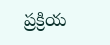ప్రక్రియ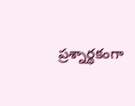ప్రశ్నార్థకంగా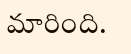మారింది.